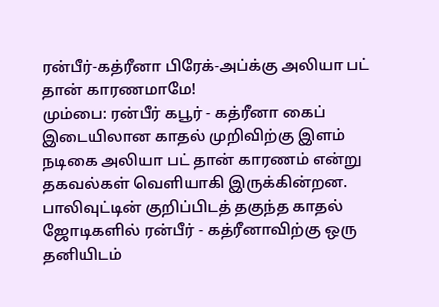ரன்பீர்-கத்ரீனா பிரேக்-அப்க்கு அலியா பட் தான் காரணமாமே!
மும்பை: ரன்பீர் கபூர் - கத்ரீனா கைப் இடையிலான காதல் முறிவிற்கு இளம் நடிகை அலியா பட் தான் காரணம் என்று தகவல்கள் வெளியாகி இருக்கின்றன.
பாலிவுட்டின் குறிப்பிடத் தகுந்த காதல் ஜோடிகளில் ரன்பீர் - கத்ரீனாவிற்கு ஒரு தனியிடம்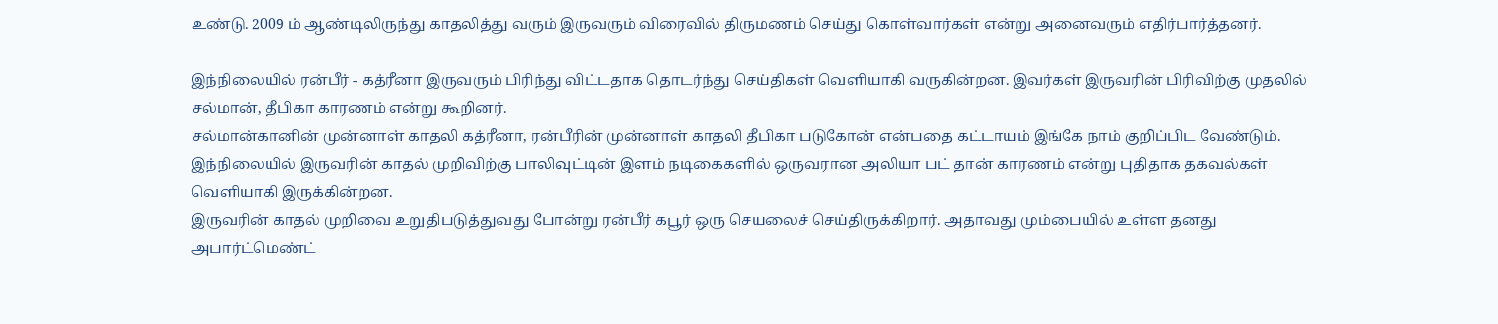உண்டு. 2009 ம் ஆண்டிலிருந்து காதலித்து வரும் இருவரும் விரைவில் திருமணம் செய்து கொள்வார்கள் என்று அனைவரும் எதிர்பார்த்தனர்.

இந்நிலையில் ரன்பீர் - கத்ரீனா இருவரும் பிரிந்து விட்டதாக தொடர்ந்து செய்திகள் வெளியாகி வருகின்றன. இவர்கள் இருவரின் பிரிவிற்கு முதலில் சல்மான், தீபிகா காரணம் என்று கூறினர்.
சல்மான்கானின் முன்னாள் காதலி கத்ரீனா, ரன்பீரின் முன்னாள் காதலி தீபிகா படுகோன் என்பதை கட்டாயம் இங்கே நாம் குறிப்பிட வேண்டும்.
இந்நிலையில் இருவரின் காதல் முறிவிற்கு பாலிவுட்டின் இளம் நடிகைகளில் ஒருவரான அலியா பட் தான் காரணம் என்று புதிதாக தகவல்கள் வெளியாகி இருக்கின்றன.
இருவரின் காதல் முறிவை உறுதிபடுத்துவது போன்று ரன்பீர் கபூர் ஒரு செயலைச் செய்திருக்கிறார். அதாவது மும்பையில் உள்ள தனது அபார்ட்மெண்ட்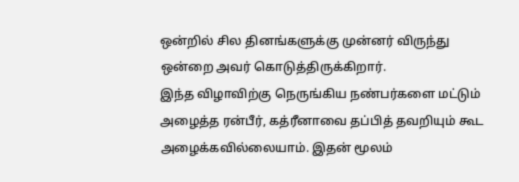ஒன்றில் சில தினங்களுக்கு முன்னர் விருந்து ஒன்றை அவர் கொடுத்திருக்கிறார்.
இந்த விழாவிற்கு நெருங்கிய நண்பர்களை மட்டும் அழைத்த ரன்பீர், கத்ரீனாவை தப்பித் தவறியும் கூட அழைக்கவில்லையாம். இதன் மூலம்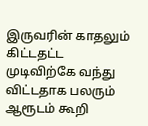இருவரின் காதலும் கிட்டதட்ட முடிவிற்கே வந்து விட்டதாக பலரும் ஆரூடம் கூறி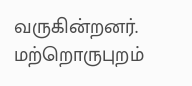வருகின்றனர்.
மற்றொருபுறம்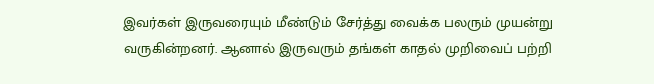இவர்கள் இருவரையும் மீண்டும் சேர்த்து வைக்க பலரும் முயன்று வருகின்றனர். ஆனால் இருவரும் தங்கள் காதல் முறிவைப் பற்றி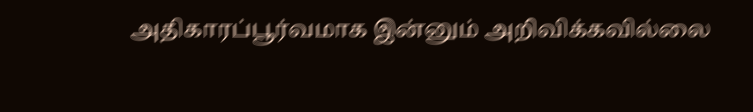அதிகாரப்பூர்வமாக இன்னும் அறிவிக்கவில்லை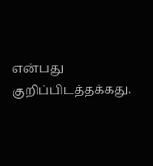என்பது குறிப்பிடத்தக்கது.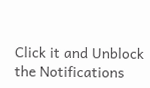Click it and Unblock the Notifications